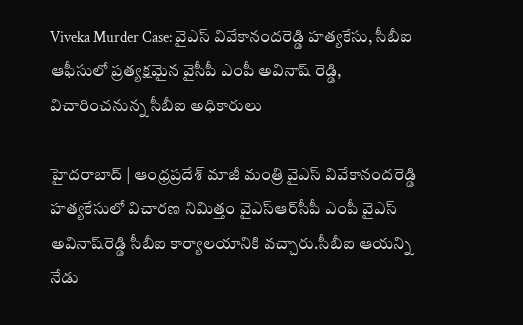Viveka Murder Case: వైఎస్‌ వివేకానందరెడ్డి హత్యకేసు, సీబీఐ ఆఫీసులో ప్రత్యక్షమైన వైసీపీ ఎంపీ అవినాష్ రెడ్డి, విచారించనున్న సీబీఐ అధికారులు

హైదరాబాద్ | ఆంధ్రప్రదేశ్‌ మాజీ మంత్రి వైఎస్‌ వివేకానందరెడ్డి హత్యకేసులో విచారణ నిమిత్తం వైఎస్‌ఆర్‌సీపీ ఎంపీ వైఎస్‌ అవినాష్‌రెడ్డి సీబీఐ కార్యాలయానికి వచ్చారు.సీబీఐ ఆయన్ని నేడు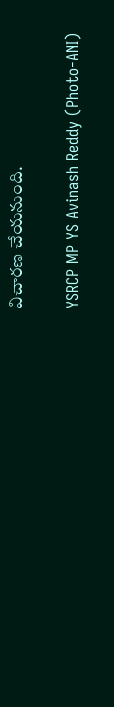విచారణ చేయనుంది.

YSRCP MP YS Avinash Reddy (Photo-ANI)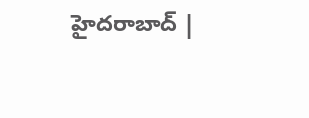హైదరాబాద్ |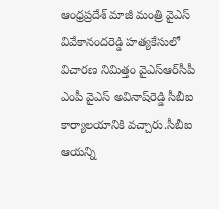ఆంధ్రప్రదేశ్‌ మాజీ మంత్రి వైఎస్‌ వివేకానందరెడ్డి హత్యకేసులో విచారణ నిమిత్తం వైఎస్‌ఆర్‌సీపీ ఎంపీ వైఎస్‌ అవినాష్‌రెడ్డి సీబీఐ కార్యాలయానికి వచ్చారు.సీబీఐ ఆయన్ని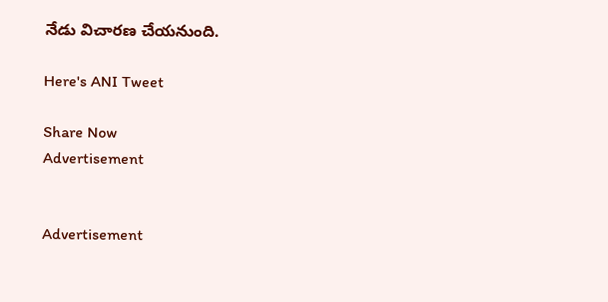నేడు విచారణ చేయనుంది.

Here's ANI Tweet

Share Now
Advertisement


Advertisement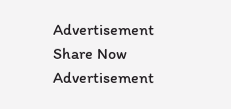Advertisement
Share Now
Advertisement